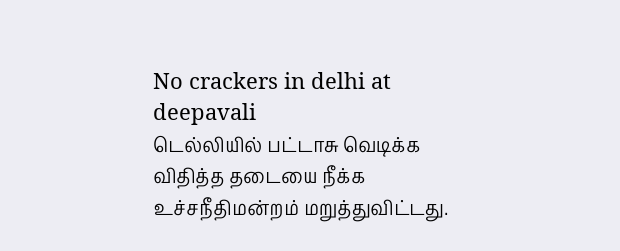No crackers in delhi at deepavali
டெல்லியில் பட்டாசு வெடிக்க விதித்த தடையை நீக்க உச்சநீதிமன்றம் மறுத்துவிட்டது.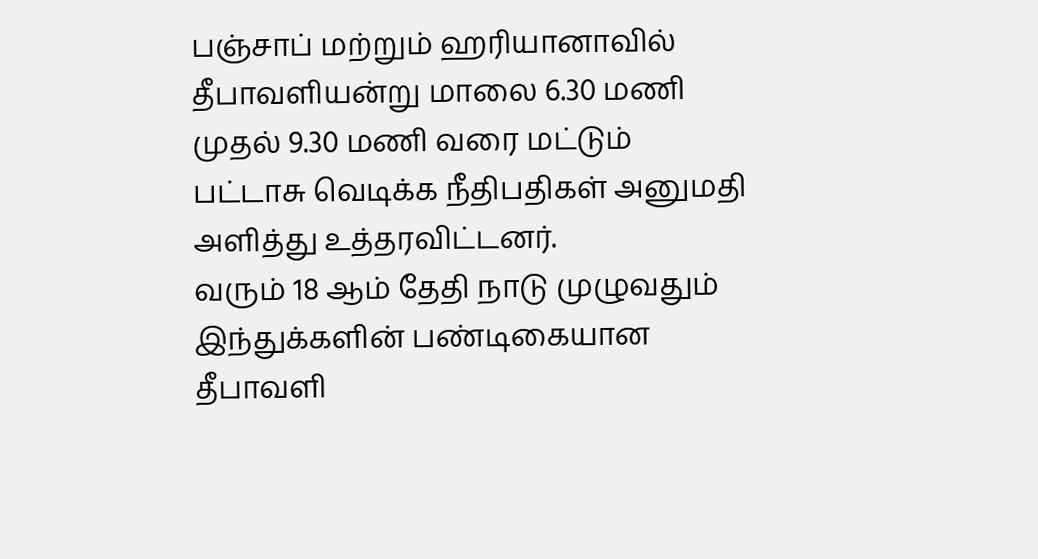பஞ்சாப் மற்றும் ஹரியானாவில் தீபாவளியன்று மாலை 6.30 மணி முதல் 9.30 மணி வரை மட்டும் பட்டாசு வெடிக்க நீதிபதிகள் அனுமதி அளித்து உத்தரவிட்டனர்.
வரும் 18 ஆம் தேதி நாடு முழுவதும் இந்துக்களின் பண்டிகையான தீபாவளி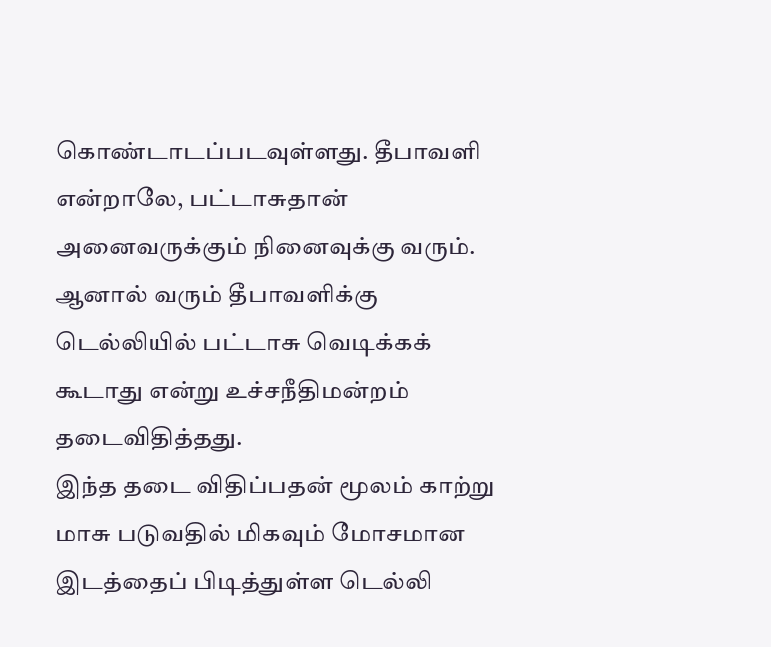கொண்டாடப்படவுள்ளது. தீபாவளி என்றாலே, பட்டாசுதான் அனைவருக்கும் நினைவுக்கு வரும்.
ஆனால் வரும் தீபாவளிக்கு டெல்லியில் பட்டாசு வெடிக்கக் கூடாது என்று உச்சநீதிமன்றம் தடைவிதித்தது.
இந்த தடை விதிப்பதன் மூலம் காற்று மாசு படுவதில் மிகவும் மோசமான இடத்தைப் பிடித்துள்ள டெல்லி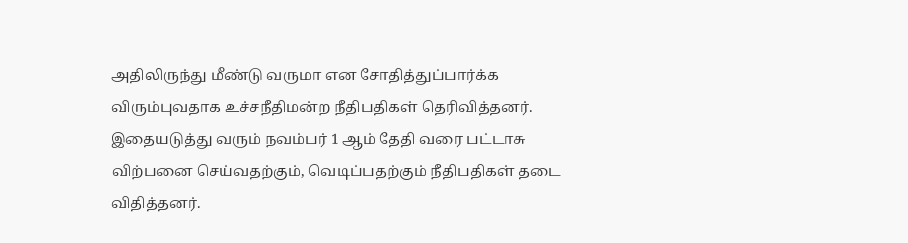அதிலிருந்து மீண்டு வருமா என சோதித்துப்பார்க்க விரும்புவதாக உச்சநீதிமன்ற நீதிபதிகள் தெரிவித்தனர்.
இதையடுத்து வரும் நவம்பர் 1 ஆம் தேதி வரை பட்டாசு விற்பனை செய்வதற்கும், வெடிப்பதற்கும் நீதிபதிகள் தடை விதித்தனர்.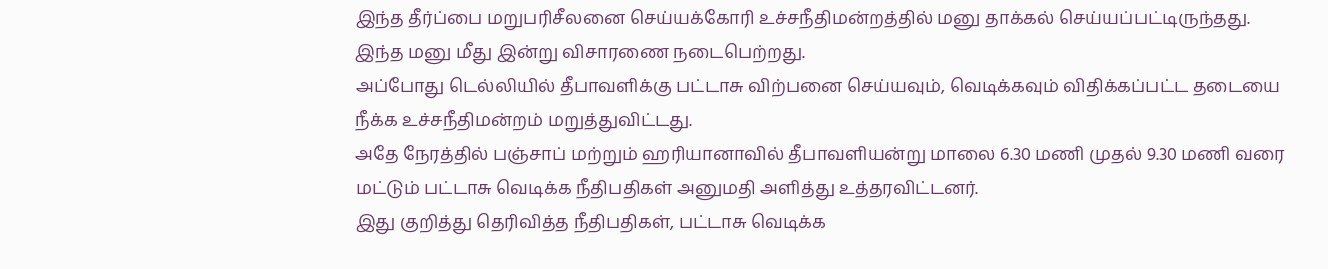இந்த தீர்ப்பை மறுபரிசீலனை செய்யக்கோரி உச்சநீதிமன்றத்தில் மனு தாக்கல் செய்யப்பட்டிருந்தது. இந்த மனு மீது இன்று விசாரணை நடைபெற்றது.
அப்போது டெல்லியில் தீபாவளிக்கு பட்டாசு விற்பனை செய்யவும், வெடிக்கவும் விதிக்கப்பட்ட தடையை நீக்க உச்சநீதிமன்றம் மறுத்துவிட்டது.
அதே நேரத்தில் பஞ்சாப் மற்றும் ஹரியானாவில் தீபாவளியன்று மாலை 6.30 மணி முதல் 9.30 மணி வரை மட்டும் பட்டாசு வெடிக்க நீதிபதிகள் அனுமதி அளித்து உத்தரவிட்டனர்.
இது குறித்து தெரிவித்த நீதிபதிகள், பட்டாசு வெடிக்க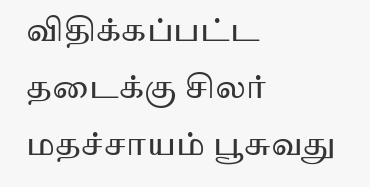விதிக்கப்பட்ட தடைக்கு சிலர் மதச்சாயம் பூசுவது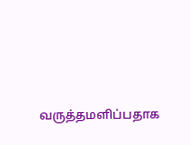வருத்தமளிப்பதாக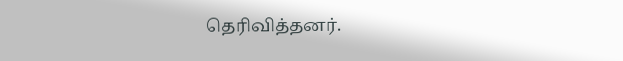தெரிவித்தனர்.